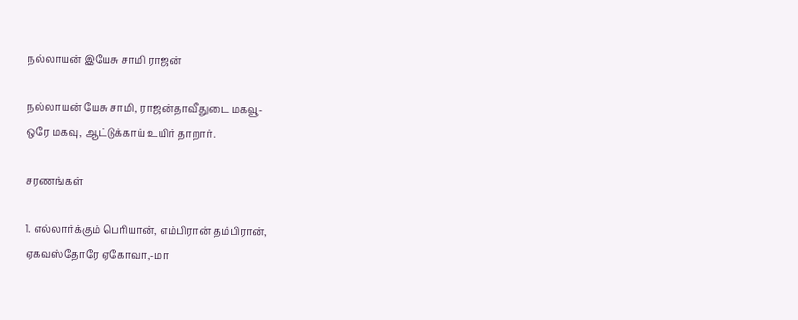நல்லாயன்‌ இயேசு சாமி ராஜன்

நல்லாயன்‌ யேசு சாமி, ராஜன்தாவீதுடை மகவூ-
ஒரே மகவு, ஆட்டுக்காய்‌ உயிர்‌ தாறார்‌.

சரணங்கள்‌

1. எல்லார்க்கும்‌ பெரியான்‌, எம்பிரான்‌ தம்பிரான்‌,
ஏகவஸ்தோரே ஏகோவா,-மா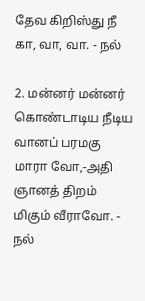தேவ கிறிஸ்து நீ கா, வா, வா. - நல்‌

2. மன்னர்‌ மன்னர்‌ கொண்டாடிய நீடிய
வானப்‌ பரமகு மாரா வோ,-அதி
ஞானத்‌ திறம்‌ மிகும்‌ வீராவோ. - நல்‌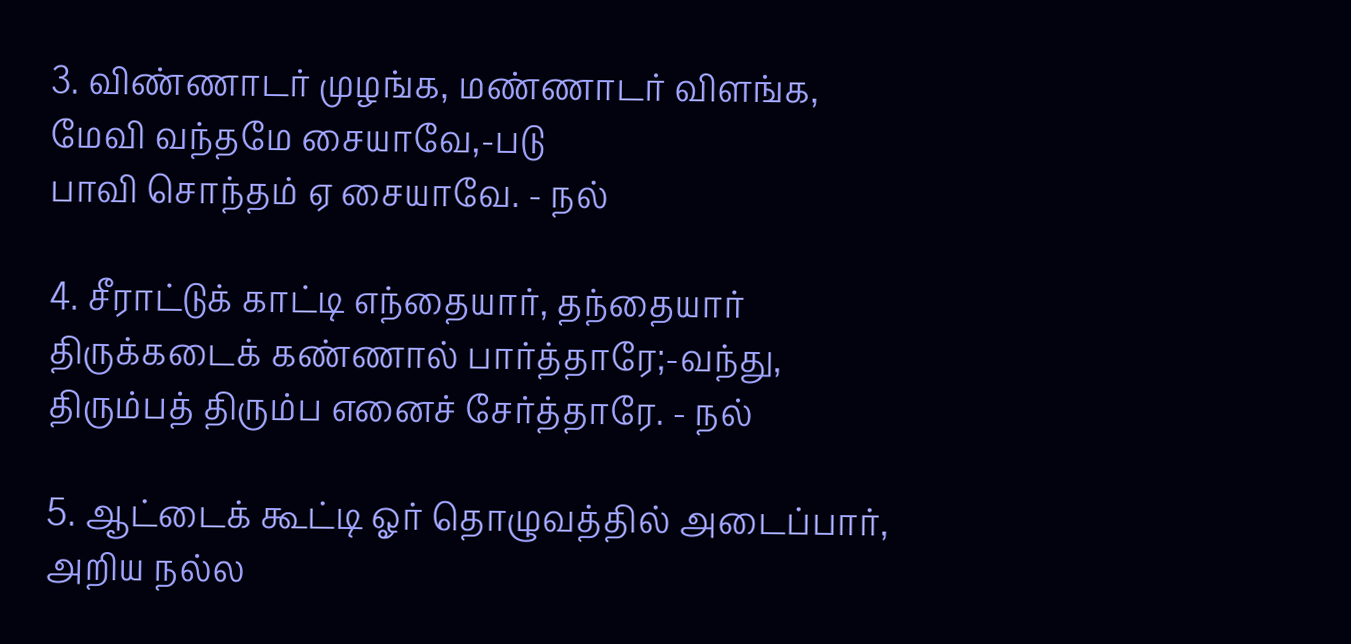3. விண்ணாடர்‌ முழங்க, மண்ணாடர்‌ விளங்க,
மேவி வந்தமே சையாவே,-படு
பாவி சொந்தம்‌ ஏ சையாவே. - நல்‌

4. சீராட்டுக்‌ காட்டி எந்தையார்‌, தந்தையார்‌
திருக்கடைக்‌ கண்ணால்‌ பார்த்தாரே;-வந்து,
திரும்பத்‌ திரும்ப எனைச்‌ சேர்த்தாரே. - நல்‌

5. ஆட்டைக்‌ கூட்டி ஓர்‌ தொழுவத்தில்‌ அடைப்பார்‌,
அறிய நல்ல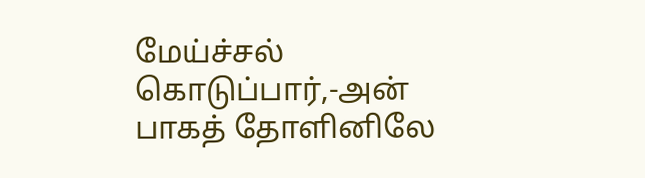மேய்ச்சல்‌ கொடுப்பார்‌,-அன்‌
பாகத்‌ தோளினிலே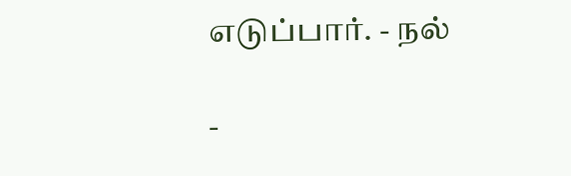எடுப்பார்‌. - நல்‌

-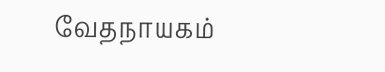வேதநாயகம்‌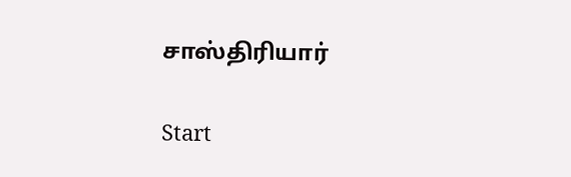சாஸ்திரியார்‌

Start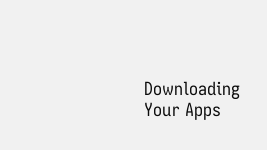Downloading Your Apps